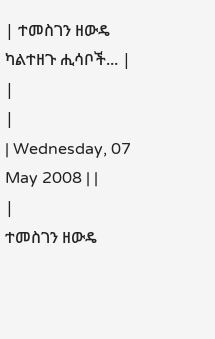| ተመስገን ዘውዴ ካልተዘጉ ሒሳቦች... |
|
|
| Wednesday, 07 May 2008 | |
|
ተመስገን ዘውዴ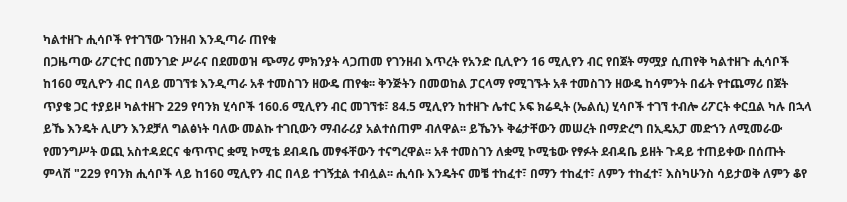ካልተዘጉ ሒሳቦች የተገኘው ገንዘብ እንዲጣራ ጠየቁ
በጋዜጣው ሪፖርተር በመንገድ ሥራና በደመወዝ ጭማሪ ምክንያት ላጋጠመ የገንዘብ እጥረት የአንድ ቢሊዮን 16 ሚሊየን ብር የበጀት ማሟያ ሲጠየቅ ካልተዘጉ ሒሳቦች ከ16ዐ ሚሊዮን ብር በላይ መገኘቱ እንዲጣራ አቶ ተመስገን ዘውዴ ጠየቁ፡፡ ቅንጅትን በመወከል ፓርላማ የሚገኙት አቶ ተመስገን ዘውዴ ከሳምንት በፊት የተጨማሪ በጀት ጥያቄ ጋር ተያይዞ ካልተዘጉ 229 የባንክ ሂሳቦች 160.6 ሚሊየን ብር መገኘቱ፣ 84.5 ሚሊየን ከተዘጉ ሌተር ኦፍ ክሬዲት (ኤልሲ) ሂሳቦች ተገኘ ተብሎ ሪፖርት ቀርቧል ካሉ በኋላ ይኼ እንዴት ሊሆን እንደቻለ ግልፅነት ባለው መልኩ ተገቢውን ማብራሪያ አልተሰጠም ብለዋል፡፡ ይኼንኑ ቅሬታቸውን መሠረት በማድረግ በኢዴአፓ መድኀን ለሚመራው የመንግሥት ወጪ አስተዳደርና ቁጥጥር ቋሚ ኮሚቴ ደብዳቤ መፃፋቸውን ተናግረዋል፡፡ አቶ ተመስገን ለቋሚ ኮሚቴው የፃፉት ደብዳቤ ይዘት ጉዳይ ተጠይቀው በሰጡት ምላሽ "229 የባንክ ሒሳቦች ላይ ከ160 ሚሊየን ብር በላይ ተገኝቷል ተብሏል፡፡ ሒሳቡ እንዴትና መቼ ተከፈተ፣ በማን ተከፈተ፣ ለምን ተከፈተ፣ እስካሁንስ ሳይታወቅ ለምን ቆየ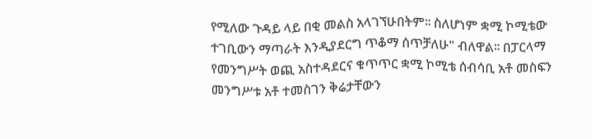የሚለው ጉዳይ ላይ በቂ መልስ አላገኘሁበትም፡፡ ስለሆነም ቋሚ ኮሚቴው ተገቢውን ማጣራት እንዲያደርግ ጥቆማ ሰጥቻለሁ" ብለዋል፡፡ በፓርላማ የመንግሥት ወጪ አስተዳደርና ቁጥጥር ቋሚ ኮሚቴ ሰብሳቢ አቶ መስፍን መንግሥቱ አቶ ተመስገን ቅሬታቸውን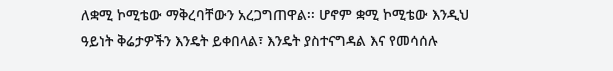ለቋሚ ኮሚቴው ማቅረባቸውን አረጋግጠዋል፡፡ ሆኖም ቋሚ ኮሚቴው እንዲህ ዓይነት ቅሬታዎችን እንዴት ይቀበላል፣ እንዴት ያስተናግዳል እና የመሳሰሉ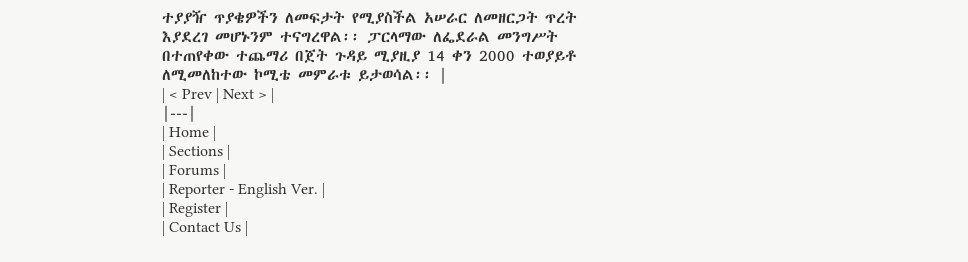ተያያዥ ጥያቄዎችን ለመፍታት የሚያስችል አሠራር ለመዘርጋት ጥረት እያደረገ መሆኑንም ተናግረዋል፡፡ ፓርላማው ለፌደራል መንግሥት በተጠየቀው ተጨማሪ በጀት ጉዳይ ሚያዚያ 14 ቀን 2000 ተወያይቶ ለሚመለከተው ኮሚቴ መምራቱ ይታወሳል፡፡ |
| < Prev | Next > |
|---|
| Home |
| Sections |
| Forums |
| Reporter - English Ver. |
| Register |
| Contact Us |